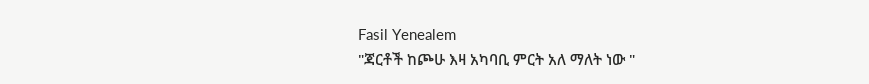Fasil Yenealem
"ጃርቶች ከጮሁ እዛ አካባቢ ምርት አለ ማለት ነው "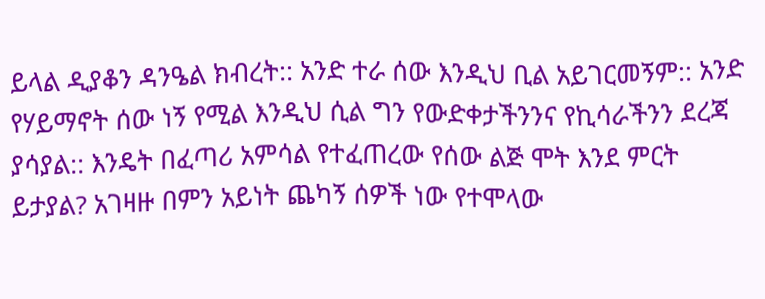ይላል ዲያቆን ዳንዔል ክብረት:: አንድ ተራ ሰው እንዲህ ቢል አይገርመኝም:: አንድ የሃይማኖት ሰው ነኝ የሚል እንዲህ ሲል ግን የውድቀታችንንና የኪሳራችንን ደረጃ ያሳያል:: እንዴት በፈጣሪ አምሳል የተፈጠረው የሰው ልጅ ሞት እንደ ምርት ይታያል? አገዛዙ በምን አይነት ጨካኝ ሰዎች ነው የተሞላው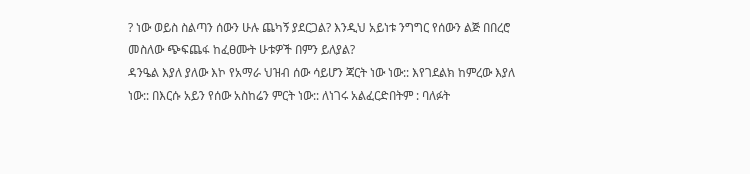? ነው ወይስ ስልጣን ሰውን ሁሉ ጨካኝ ያደርጋል? እንዲህ አይነቱ ንግግር የሰውን ልጅ በበረሮ መስለው ጭፍጨፋ ከፈፀሙት ሁቱዎች በምን ይለያል?
ዳንዔል እያለ ያለው እኮ የአማራ ህዝብ ሰው ሳይሆን ጃርት ነው ነው:: እየገደልክ ከምረው እያለ ነው:: በእርሱ አይን የሰው አስከሬን ምርት ነው:: ለነገሩ አልፈርድበትም : ባለፉት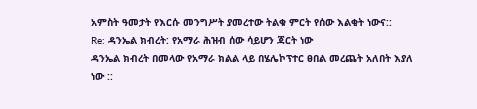አምስት ዓመታት የእርሱ መንግሥት ያመረተው ትልቁ ምርት የሰው እልቂት ነውና::
Re: ዳንኤል ክብረት: የአማራ ሕዝብ ሰው ሳይሆን ጃርት ነው
ዳንኤል ክብረት በመላው የአማራ ክልል ላይ በሄሌኮፕተር ፀበል መረጨት አለበት እያለ ነው ::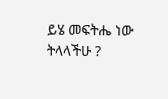ይሄ መፍትሔ ነው ትላላችሁ ?